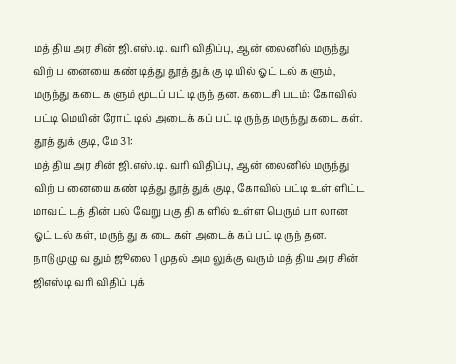மத் திய அர சின் ஜி.எஸ்.டி. வரி விதிப்பு, ஆன் லைனில் மருந்து விற் ப னையை கண் டித்து தூத் துக் கு டி யில் ஓட் டல் க ளும், மருந்து கடை க ளும் மூடப் பட் டி ருந் தன. கடைசி படம்: கோவில் பட்டி மெயின் ரோட் டில் அடைக் கப் பட் டி ருந்த மருந்து கடை கள்.
தூத் துக் குடி, மே 31:
மத் திய அர சின் ஜி.எஸ்.டி. வரி விதிப்பு, ஆன் லைனில் மருந்து விற் ப னையை கண் டித்து தூத் துக் குடி, கோவில் பட்டி உள் ளிட்ட மாவட் டத் தின் பல் வேறு பகு தி க ளில் உள்ள பெரும் பா லான ஓட் டல் கள், மருந் து க டை கள் அடைக் கப் பட் டி ருந் தன.
நாடு முழு வ தும் ஜூலை 1 முதல் அம லுக்கு வரும் மத் திய அர சின் ஜிஎஸ்டி வரி விதிப் புக்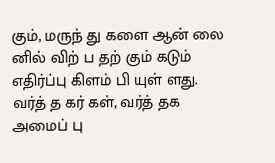கும், மருந் து களை ஆன் லை னில் விற் ப தற் கும் கடும் எதிர்ப்பு கிளம் பி யுள் ளது. வர்த் த கர் கள், வர்த் தக அமைப் பு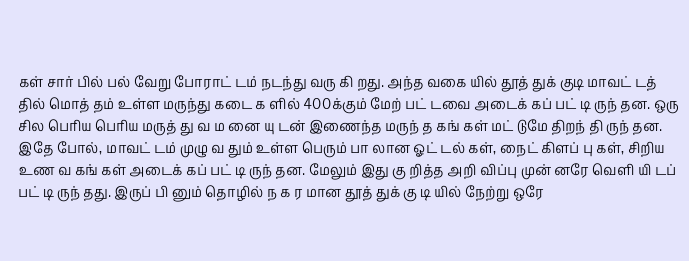கள் சார் பில் பல் வேறு போராட் டம் நடந்து வரு கி றது. அந்த வகை யில் தூத் துக் குடி மாவட் டத் தில் மொத் தம் உள்ள மருந்து கடை க ளில் 400க்கும் மேற் பட் டவை அடைக் கப் பட் டி ருந் தன. ஒரு சில பெரிய பெரிய மருத் து வ ம னை யு டன் இணைந்த மருந் த கங் கள் மட் டுமே திறந் தி ருந் தன.
இதே போல், மாவட் டம் முழு வ தும் உள்ள பெரும் பா லான ஓட் டல் கள், நைட் கிளப் பு கள், சிறிய உண வ கங் கள் அடைக் கப் பட் டி ருந் தன. மேலும் இது கு றித்த அறி விப்பு முன் னரே வெளி யி டப் பட் டி ருந் தது. இருப் பி னும் தொழில் ந க ர மான தூத் துக் கு டி யில் நேற்று ஒரே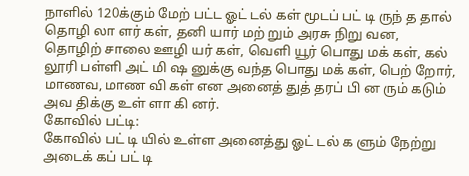நாளில் 120க்கும் மேற் பட்ட ஓட் டல் கள் மூடப் பட் டி ருந் த தால் தொழி லா ளர் கள், தனி யார் மற் றும் அரசு நிறு வன, தொழிற் சாலை ஊழி யர் கள், வெளி யூர் பொது மக் கள், கல் லூரி பள்ளி அட் மி ஷ னுக்கு வந்த பொது மக் கள், பெற் றோர், மாணவ, மாண வி கள் என அனைத் துத் தரப் பி ன ரும் கடும் அவ திக்கு உள் ளா கி னர்.
கோவில் பட்டி:
கோவில் பட் டி யில் உள்ள அனைத்து ஓட் டல் க ளும் நேற்று அடைக் கப் பட் டி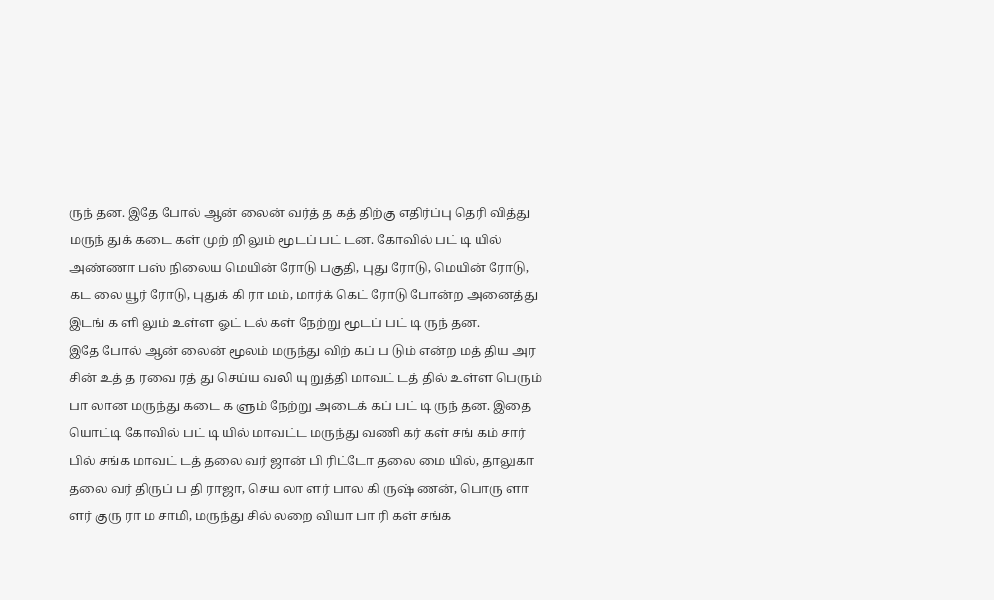ருந் தன. இதே போல் ஆன் லைன் வர்த் த கத் திற்கு எதிர்ப்பு தெரி வித்து மருந் துக் கடை கள் முற் றி லும் மூடப் பட் டன. கோவில் பட் டி யில் அண்ணா பஸ் நிலைய மெயின் ரோடு பகுதி, புது ரோடு, மெயின் ரோடு, கட லை யூர் ரோடு, புதுக் கி ரா மம், மார்க் கெட் ரோடு போன்ற அனைத்து இடங் க ளி லும் உள்ள ஓட் டல் கள் நேற்று மூடப் பட் டி ருந் தன.
இதே போல் ஆன் லைன் மூலம் மருந்து விற் கப் ப டும் என்ற மத் திய அர சின் உத் த ரவை ரத் து செய்ய வலி யு றுத்தி மாவட் டத் தில் உள்ள பெரும் பா லான மருந்து கடை க ளும் நேற்று அடைக் கப் பட் டி ருந் தன. இதை யொட்டி கோவில் பட் டி யில் மாவட்ட மருந்து வணி கர் கள் சங் கம் சார் பில் சங்க மாவட் டத் தலை வர் ஜான் பி ரிட்டோ தலை மை யில், தாலுகா தலை வர் திருப் ப தி ராஜா, செய லா ளர் பால கி ருஷ் ணன், பொரு ளா ளர் குரு ரா ம சாமி, மருந்து சில் லறை வியா பா ரி கள் சங்க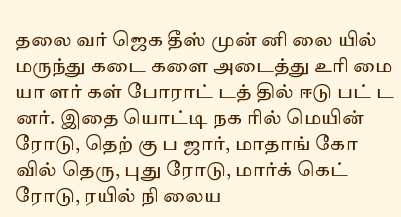தலை வர் ஜெக தீஸ் முன் னி லை யில் மருந்து கடை களை அடைத்து உரி மை யா ளர் கள் போராட் டத் தில் ஈடு பட் ட னர். இதை யொட்டி நக ரில் மெயின் ரோடு, தெற் கு ப ஜார், மாதாங் கோ வில் தெரு, புது ரோடு, மார்க் கெட் ரோடு, ரயில் நி லைய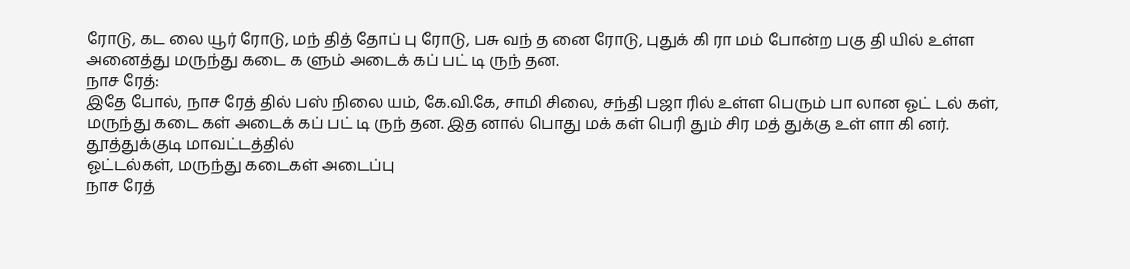ரோடு, கட லை யூர் ரோடு, மந் தித் தோப் பு ரோடு, பசு வந் த னை ரோடு, புதுக் கி ரா மம் போன்ற பகு தி யில் உள்ள அனைத்து மருந்து கடை க ளும் அடைக் கப் பட் டி ருந் தன.
நாச ரேத்:
இதே போல், நாச ரேத் தில் பஸ் நிலை யம், கே.வி.கே, சாமி சிலை, சந்தி பஜா ரில் உள்ள பெரும் பா லான ஓட் டல் கள், மருந்து கடை கள் அடைக் கப் பட் டி ருந் தன. இத னால் பொது மக் கள் பெரி தும் சிர மத் துக்கு உள் ளா கி னர்.
தூத்துக்குடி மாவட்டத்தில்
ஓட்டல்கள், மருந்து கடைகள் அடைப்பு
நாச ரேத்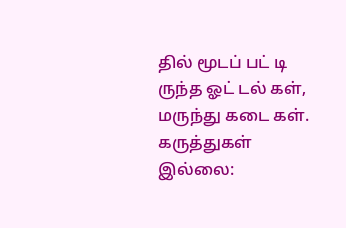தில் மூடப் பட் டி ருந்த ஓட் டல் கள், மருந்து கடை கள்.
கருத்துகள் இல்லை: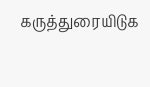கருத்துரையிடுக